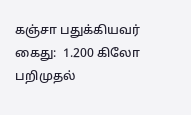கஞ்சா பதுக்கியவர் கைது:  1.200 கிலோ பறிமுதல்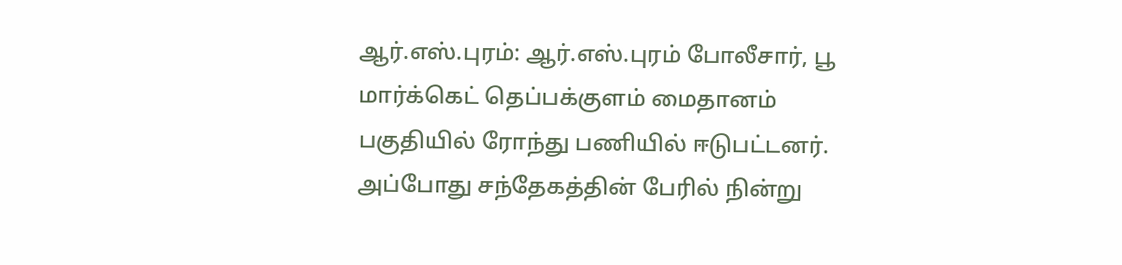ஆர்.எஸ்.புரம்: ஆர்.எஸ்.புரம் போலீசார், பூ மார்க்கெட் தெப்பக்குளம் மைதானம் பகுதியில் ரோந்து பணியில் ஈடுபட்டனர். அப்போது சந்தேகத்தின் பேரில் நின்று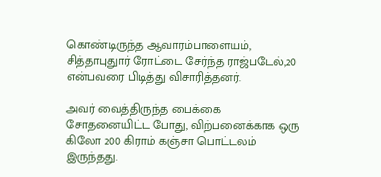கொண்டிருந்த ஆவாரம்பாளையம், சித்தாபுதுார் ரோட்டை சேர்ந்த ராஜ்படேல்,20 என்பவரை பிடித்து விசாரித்தனர்.

அவர் வைத்திருந்த பைக்கை சோதனையிட்ட போது, விற்பனைக்காக ஒரு கிலோ 200 கிராம் கஞ்சா பொட்டலம் இருந்தது.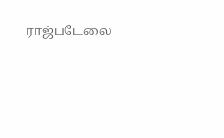ராஜ்படேலை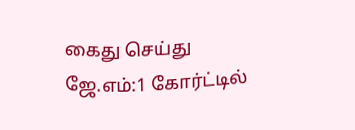கைது செய்து ஜே.எம்:1 கோர்ட்டில்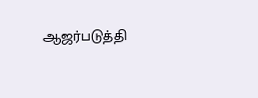ஆஜர்படுத்தி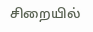சிறையில்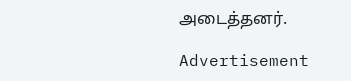அடைத்தனர்.

Advertisement